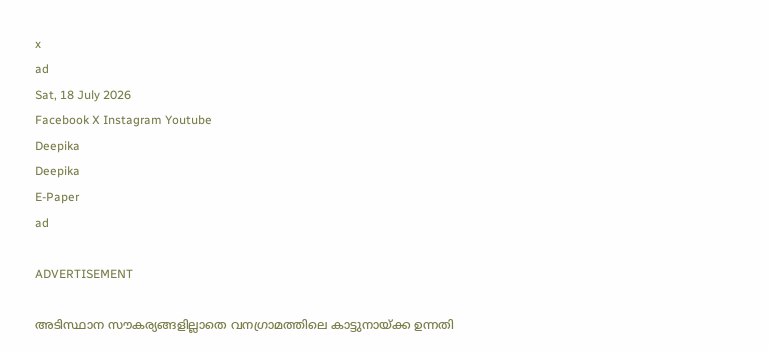x
ad
Sat, 18 July 2026
Facebook X Instagram Youtube
Deepika
Deepika
E-Paper
ad

ADVERTISEMENT

അടിസ്ഥാന സൗകര്യങ്ങളില്ലാതെ വനഗ്രാമത്തിലെ കാട്ടുനായ്ക്ക ഉന്നതി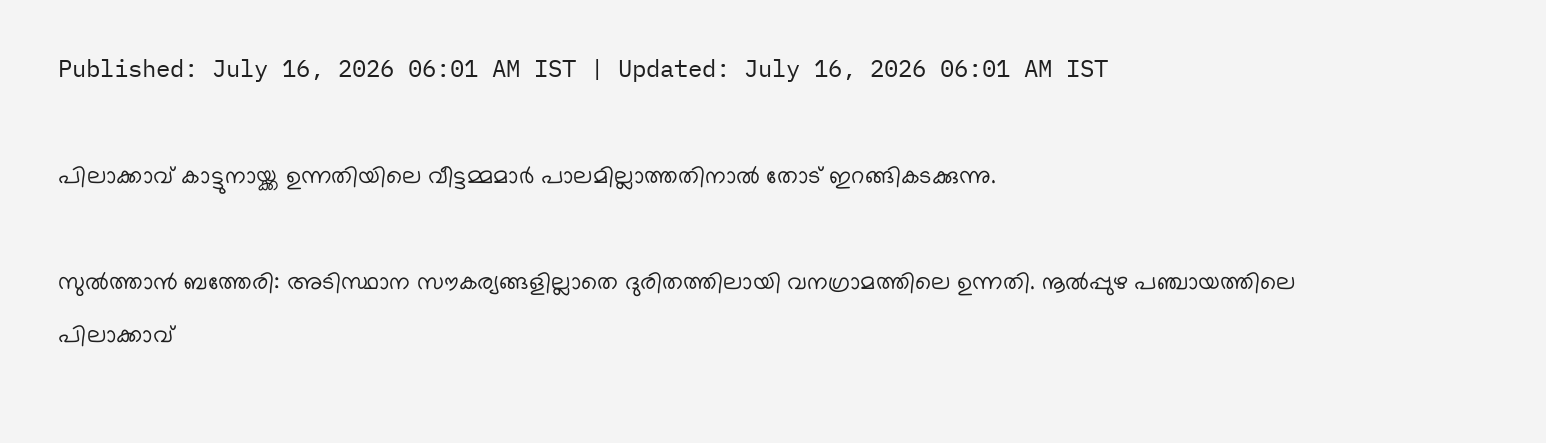Published: July 16, 2026 06:01 AM IST | Updated: July 16, 2026 06:01 AM IST

പിലാക്കാവ് കാട്ടുനായ്ക്ക ഉന്നതിയിലെ വീട്ടമ്മമാര്‍ പാലമില്ലാത്തതിനാല്‍ തോട് ഇറങ്ങികടക്കുന്നു.

സുല്‍ത്താന്‍ ബത്തേരി: അടിസ്ഥാന സൗകര്യങ്ങളില്ലാതെ ദുരിതത്തിലായി വനഗ്രാമത്തിലെ ഉന്നതി. നൂല്‍പ്പുഴ പഞ്ചായത്തിലെ പിലാക്കാവ്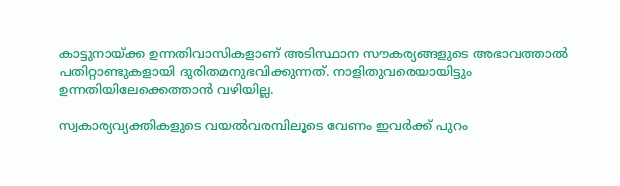കാട്ടുനായ്ക്ക ഉന്നതിവാസികളാണ് അടിസ്ഥാന സൗകര്യങ്ങളുടെ അഭാവത്താല്‍ പതിറ്റാണ്ടുകളായി ദുരിതമനുഭവിക്കുന്നത്. നാളിതുവരെയായിട്ടും ഉന്നതിയിലേക്കെത്താന്‍ വഴിയില്ല.

സ്വകാര്യവ്യക്തികളുടെ വയല്‍വരമ്പിലൂടെ വേണം ഇവര്‍ക്ക് പുറം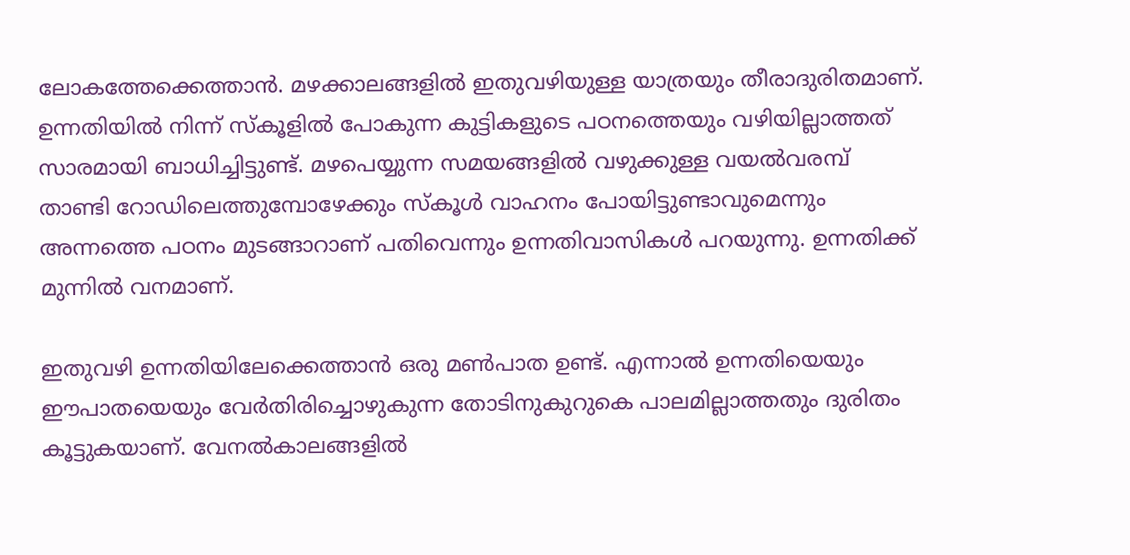ലോകത്തേക്കെത്താന്‍. മഴക്കാലങ്ങളില്‍ ഇതുവഴിയുള്ള യാത്രയും തീരാദുരിതമാണ്. ഉന്നതിയില്‍ നിന്ന് സ്‌കൂളില്‍ പോകുന്ന കുട്ടികളുടെ പഠനത്തെയും വഴിയില്ലാത്തത് സാരമായി ബാധിച്ചിട്ടുണ്ട്. മഴപെയ്യുന്ന സമയങ്ങളില്‍ വഴുക്കുള്ള വയല്‍വരമ്പ് താണ്ടി റോഡിലെത്തുമ്പോഴേക്കും സ്‌കൂള്‍ വാഹനം പോയിട്ടുണ്ടാവുമെന്നും അന്നത്തെ പഠനം മുടങ്ങാറാണ് പതിവെന്നും ഉന്നതിവാസികള്‍ പറയുന്നു. ഉന്നതിക്ക് മുന്നില്‍ വനമാണ്.

ഇതുവഴി ഉന്നതിയിലേക്കെത്താന്‍ ഒരു മണ്‍പാത ഉണ്ട്. എന്നാല്‍ ഉന്നതിയെയും ഈപാതയെയും വേര്‍തിരിച്ചൊഴുകുന്ന തോടിനുകുറുകെ പാലമില്ലാത്തതും ദുരിതം കൂട്ടുകയാണ്. വേനല്‍കാലങ്ങളില്‍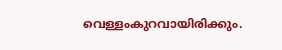വെള്ളംകുറവായിരിക്കും.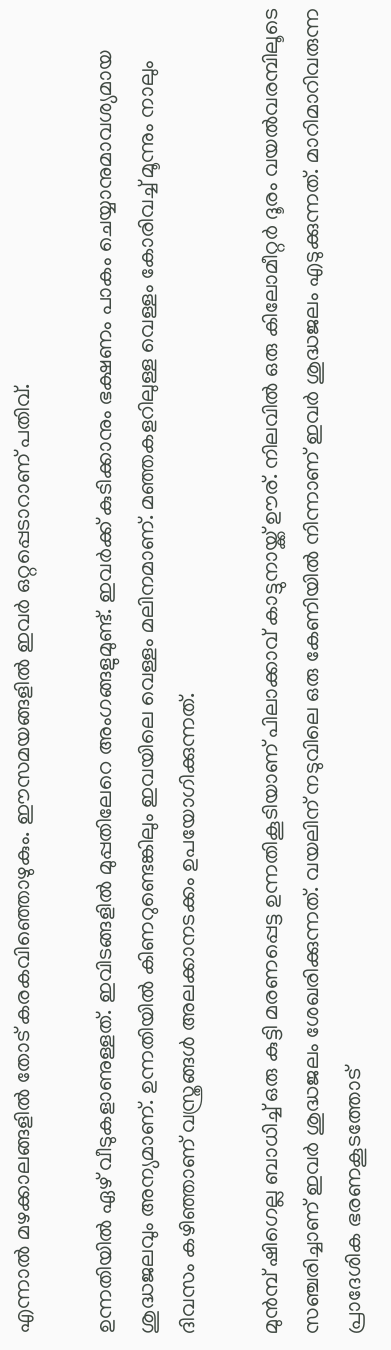എന്നാല്‍ മഴക്കാലങ്ങളില്‍ തോട് കരകവിഞ്ഞൊഴുകും. ഈസമയങ്ങളില്‍ ഇവര്‍ ഒറ്റപ്പെടാറാണ് പതിവ്.

ഉന്നതിയില്‍ ഏഴ് വീടുകളാണുള്ളത്. ഇവിടങ്ങളില്‍ മുപ്പതിലേറെ അംഗങ്ങളുമുണ്ട്. ഇവര്‍ക്ക് കുടിക്കാനും ഭക്ഷണം പാകം ചെയ്യാനുമാവശ്യമായ ശുദ്ധജലവും അന്യമാണ്. ഉന്നതിയില്‍ കിണറുണ്ടെങ്കിലും ഇവയിലെ വെള്ളം മലിനമാണ്. മഞ്ഞകളറിലുള്ള വെള്ളം കോരിവച്ച് മൂന്നും നാലും ദിവസം കഴിഞ്ഞാണ് വസ്ത്രങ്ങള്‍ അലക്കാനടക്കം ഉപയോഗിക്കുന്നത്.

മുന്‍മ്പ് ഷിഗെല്ല ബാധിച്ച് ഒരു കുട്ടി മരണപ്പെട്ട ഉന്നതികൂടിയാണ് പിലാക്കാവ് കാട്ടുനായ്ക്ക് ഊര്. നിലവില്‍ ഒരു കിലോമീറ്റര്‍ ദൂരം വയല്‍വരമ്പിലൂടെ സഞ്ചരിച്ചാണ് ഇവര്‍ ശുദ്ധജലം ശേഖരിക്കുന്നത്. വയലിന് നടുവിലെ ഒരു കേണിയില്‍ നിന്നാണ് ഇവര്‍ ശുദ്ധജലം എടുക്കുന്നത്. മാറിമാറിവരുന്ന പ്രാദേശിക ഭരണകൂടത്തോട്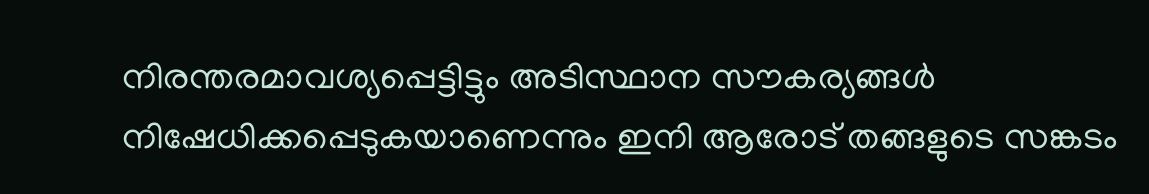നിരന്തരമാവശ്യപ്പെട്ടിട്ടും അടിസ്ഥാന സൗകര്യങ്ങള്‍ നിഷേധിക്കപ്പെടുകയാണെന്നും ഇനി ആരോട് തങ്ങളുടെ സങ്കടം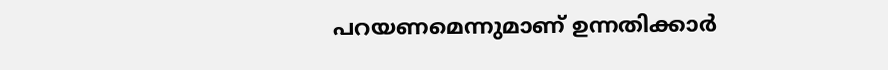പറയണമെന്നുമാണ് ഉന്നതിക്കാര്‍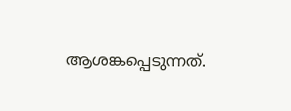ആശങ്കപ്പെടുന്നത്.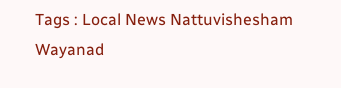Tags : Local News Nattuvishesham Wayanad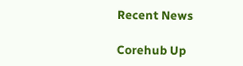Recent News

Corehub Up